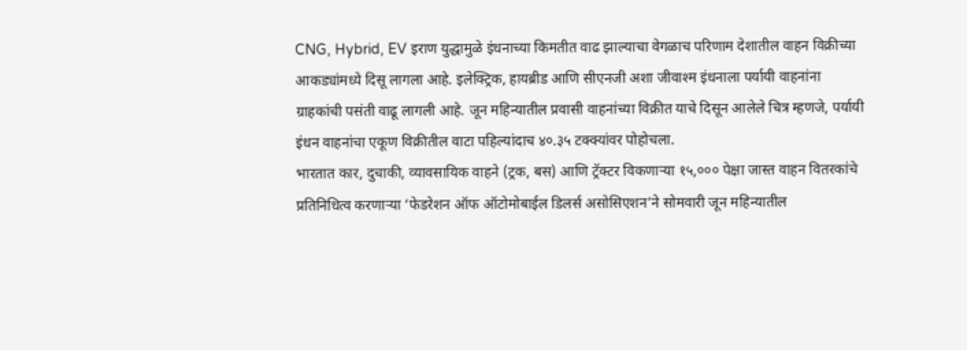CNG, Hybrid, EV इराण युद्धामुळे इंधनाच्या किमतीत वाढ झाल्याचा वेगळाच परिणाम देशातील वाहन विक्रीच्या आकड्यांमध्ये दिसू लागला आहे. इलेक्ट्रिक, हायब्रीड आणि सीएनजी अशा जीवाश्म इंधनाला पर्यायी वाहनांना ग्राहकांची पसंती वाढू लागली आहे. जून महिन्यातील प्रवासी वाहनांच्या विक्रीत याचे दिसून आलेले चित्र म्हणजे, पर्यायी इंधन वाहनांचा एकूण विक्रीतील वाटा पहिल्यांदाच ४०.३५ टक्क्यांवर पोहोचला.
भारतात कार, दुचाकी, व्यावसायिक वाहने (ट्रक, बस) आणि ट्रॅक्टर विकणाऱ्या १५,००० पेक्षा जास्त वाहन वितरकांचे प्रतिनिधित्व करणाऱ्या ‘फेडरेशन ऑफ ऑटोमोबाईल डिलर्स असोसिएशन’ने सोमवारी जून महिन्यातील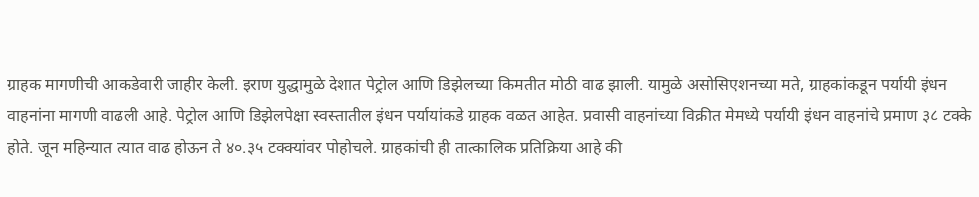ग्राहक मागणीची आकडेवारी जाहीर केली. इराण युद्धामुळे देशात पेट्रोल आणि डिझेलच्या किमतीत मोठी वाढ झाली. यामुळे असोसिएशनच्या मते, ग्राहकांकडून पर्यायी इंधन वाहनांना मागणी वाढली आहे. पेट्रोल आणि डिझेलपेक्षा स्वस्तातील इंधन पर्यायांकडे ग्राहक वळत आहेत. प्रवासी वाहनांच्या विक्रीत मेमध्ये पर्यायी इंधन वाहनांचे प्रमाण ३८ टक्के होते. जून महिन्यात त्यात वाढ होऊन ते ४०.३५ टक्क्यांवर पोहोचले. ग्राहकांची ही तात्कालिक प्रतिक्रिया आहे की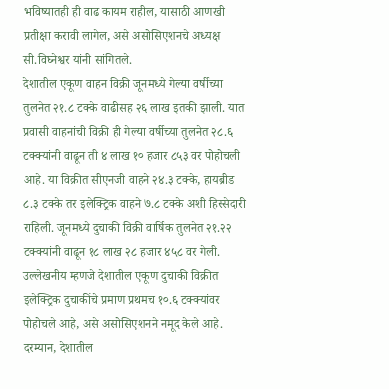भविष्यातही ही वाढ कायम राहील, यासाठी आणखी प्रतीक्षा करावी लागेल, असे असोसिएशनचे अध्यक्ष सी.विघ्नेश्वर यांनी सांगितले.
देशातील एकूण वाहन विक्री जूनमध्ये गेल्या वर्षीच्या तुलनेत २१.८ टक्के वाढीसह २६ लाख इतकी झाली. यात प्रवासी वाहनांची विक्री ही गेल्या वर्षीच्या तुलनेत २८.६ टक्क्यांनी वाढून ती ४ लाख १० हजार ८५३ वर पोहोचली आहे. या विक्रीत सीएनजी वाहने २४.३ टक्के, हायब्रीड ८.३ टक्के तर इलेक्ट्रिक वाहने ७.८ टक्के अशी हिस्सेदारी राहिली. जूनमध्ये दुचाकी विक्री वार्षिक तुलनेत २१.२२ टक्क्यांनी वाढून १८ लाख २८ हजार ४५८ वर गेली. उल्लेखनीय म्हणजे देशातील एकूण दुचाकी विक्रीत इलेक्ट्रिक दुचाकींचे प्रमाण प्रथमच १०.६ टक्क्यांवर पोहोचले आहे, असे असोसिएशनने नमूद केले आहे. दरम्यान, देशातील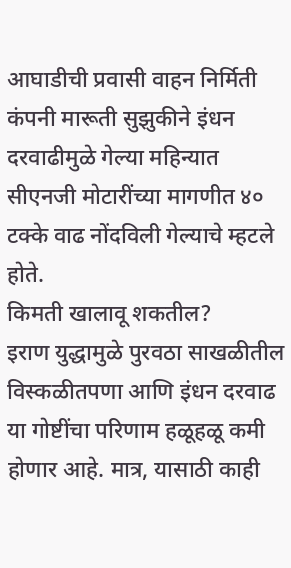आघाडीची प्रवासी वाहन निर्मिती कंपनी मारूती सुझुकीने इंधन दरवाढीमुळे गेल्या महिन्यात सीएनजी मोटारींच्या मागणीत ४० टक्के वाढ नोंदविली गेल्याचे म्हटले होते.
किमती खालावू शकतील?
इराण युद्धामुळे पुरवठा साखळीतील विस्कळीतपणा आणि इंधन दरवाढ या गोष्टींचा परिणाम हळूहळू कमी होणार आहे. मात्र, यासाठी काही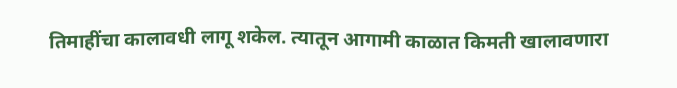तिमाहींचा कालावधी लागू शकेल. त्यातून आगामी काळात किमती खालावणारा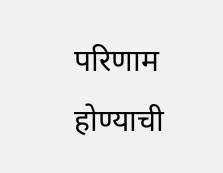परिणाम होण्याची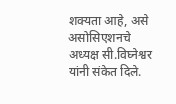शक्यता आहे, असे असोसिएशनचे अध्यक्ष सी.विघ्नेश्वर यांनी संकेत दिले.